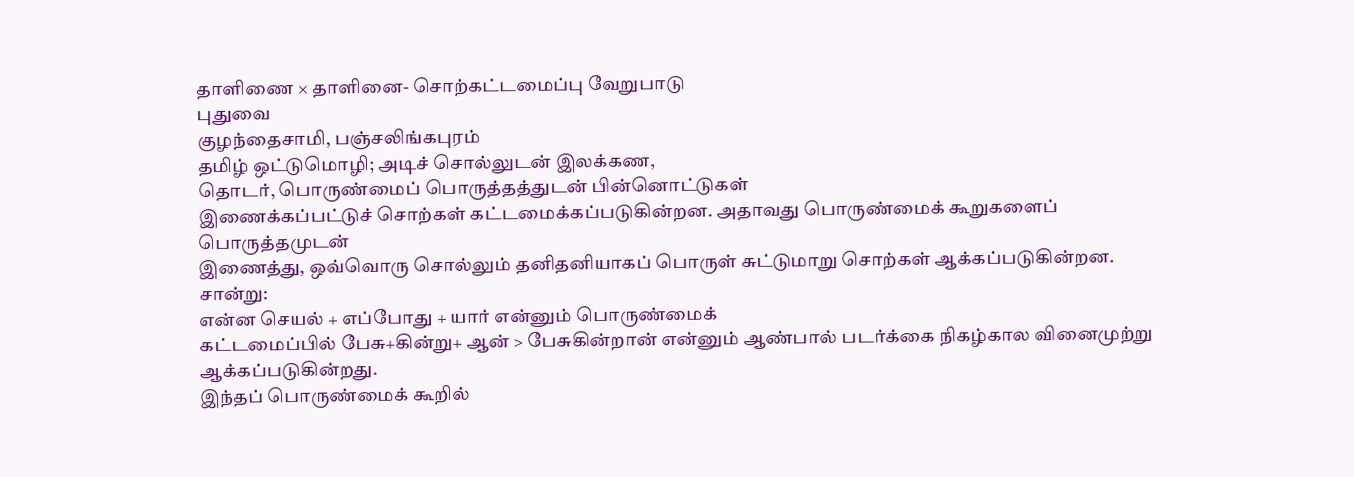தாளிணை × தாளினை- சொற்கட்டமைப்பு வேறுபாடு
புதுவை
குழந்தைசாமி, பஞ்சலிங்கபுரம்
தமிழ் ஒட்டுமொழி; அடிச் சொல்லுடன் இலக்கண,
தொடர், பொருண்மைப் பொருத்தத்துடன் பின்னொட்டுகள்
இணைக்கப்பட்டுச் சொற்கள் கட்டமைக்கப்படுகின்றன. அதாவது பொருண்மைக் கூறுகளைப் பொருத்தமுடன்
இணைத்து, ஒவ்வொரு சொல்லும் தனிதனியாகப் பொருள் சுட்டுமாறு சொற்கள் ஆக்கப்படுகின்றன.
சான்று:
என்ன செயல் + எப்போது + யார் என்னும் பொருண்மைக்
கட்டமைப்பில் பேசு+கின்று+ ஆன் > பேசுகின்றான் என்னும் ஆண்பால் படர்க்கை நிகழ்கால வினைமுற்று ஆக்கப்படுகின்றது.
இந்தப் பொருண்மைக் கூறில்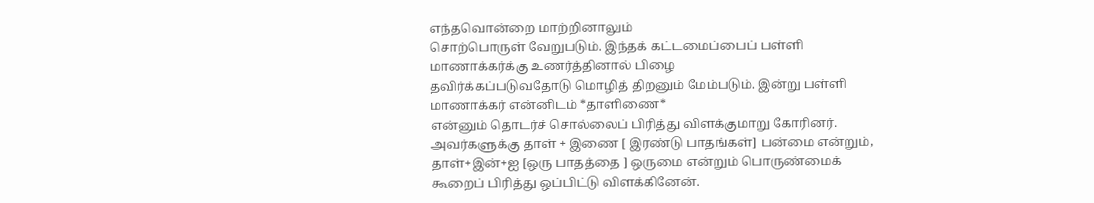எந்தவொன்றை மாற்றினாலும்
சொற்பொருள் வேறுபடும். இந்தக் கட்டமைப்பைப் பள்ளி மாணாக்கர்க்கு உணர்த்தினால் பிழை
தவிர்க்கப்படுவதோடு மொழித் திறனும் மேம்படும். இன்று பள்ளி மாணாக்கர் என்னிடம் *தாளிணை*
என்னும் தொடர்ச் சொல்லைப் பிரித்து விளக்குமாறு கோரினர். அவர்களுக்கு தாள் + இணை [ இரண்டு பாதங்கள்] பன்மை என்றும், தாள்+இன்+ஐ [ஒரு பாதத்தை ] ஒருமை என்றும் பொருண்மைக்
கூறைப் பிரித்து ஒப்பிட்டு விளக்கினேன்.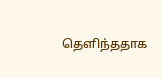தெளிந்ததாக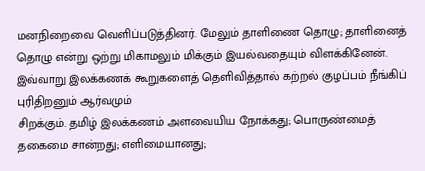மனநிறைவை வெளிப்படுத்தினர். மேலும் தாளிணை தொழு; தாளினைத் தொழு என்று ஒற்று மிகாமலும் மிக்கும் இயல்வதையும் விளக்கினேன்.
இவ்வாறு இலக்கணக் கூறுகளைத் தெளிவித்தால் கற்றல் குழப்பம் நீங்கிப் புரிதிறனும் ஆர்வமும்
சிறக்கும். தமிழ் இலக்கணம் அளவையிய நோக்கது; பொருண்மைத் தகைமை சான்றது; எளிமையானது;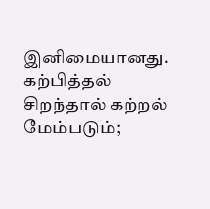இனிமையானது. கற்பித்தல் சிறந்தால் கற்றல் மேம்படும்;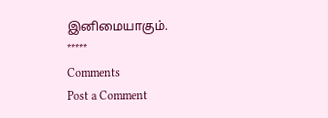இனிமையாகும்.
*****
Comments
Post a Comment